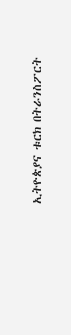ኢትዮጵያና ቱርክ በትራንስፖርት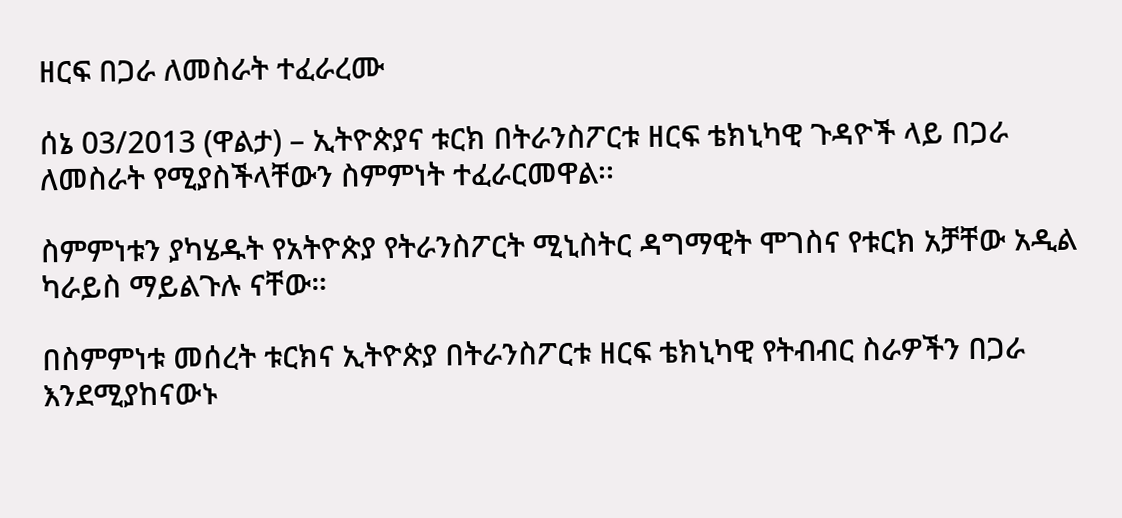ዘርፍ በጋራ ለመስራት ተፈራረሙ

ሰኔ 03/2013 (ዋልታ) – ኢትዮጵያና ቱርክ በትራንስፖርቱ ዘርፍ ቴክኒካዊ ጉዳዮች ላይ በጋራ ለመስራት የሚያስችላቸውን ስምምነት ተፈራርመዋል፡፡

ስምምነቱን ያካሄዱት የአትዮጵያ የትራንስፖርት ሚኒስትር ዳግማዊት ሞገስና የቱርክ አቻቸው አዲል ካራይስ ማይልጉሉ ናቸው።

በስምምነቱ መሰረት ቱርክና ኢትዮጵያ በትራንስፖርቱ ዘርፍ ቴክኒካዊ የትብብር ስራዎችን በጋራ እንደሚያከናውኑ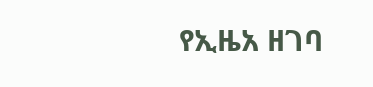የኢዜአ ዘገባ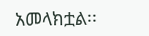አመላክቷል፡፡